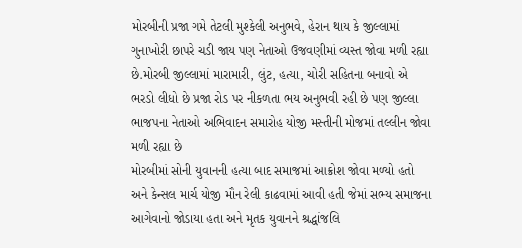મોરબીની પ્રજા ગમે તેટલી મુશ્કેલી અનુભવે, હેરાન થાય કે જીલ્લામાં ગુનાખોરી છાપરે ચડી જાય પણ નેતાઓ ઉજવણીમાં વ્યસ્ત જોવા મળી રહ્યા છે.મોરબી જીલ્લામાં મારામારી, લુંટ, હત્યા, ચોરી સહિતના બનાવો એ ભરડો લીધો છે પ્રજા રોડ પર નીકળતા ભય અનુભવી રહી છે પણ જીલ્લા ભાજપના નેતાઓ અભિવાદન સમારોહ યોજી મસ્તીની મોજમાં તલ્લીન જોવા મળી રહ્યા છે
મોરબીમાં સોની યુવાનની હત્યા બાદ સમાજમાં આક્રોશ જોવા મળ્યો હતો અને કેન્સલ માર્ચ યોજી મૌન રેલી કાઢવામાં આવી હતી જેમાં સભ્ય સમાજના આગેવાનો જોડાયા હતા અને મૃતક યુવાનને શ્રદ્ધાંજલિ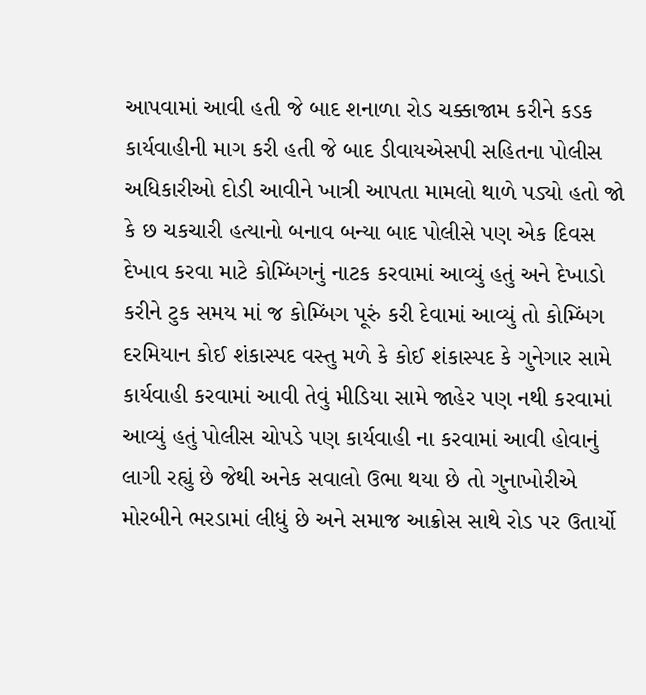આપવામાં આવી હતી જે બાદ શનાળા રોડ ચક્કાજામ કરીને કડક કાર્યવાહીની માગ કરી હતી જે બાદ ડીવાયએસપી સહિતના પોલીસ અધિકારીઓ દોડી આવીને ખાત્રી આપતા મામલો થાળે પડ્યો હતો જો કે છ ચકચારી હત્યાનો બનાવ બન્યા બાદ પોલીસે પણ એક દિવસ દેખાવ કરવા માટે કોમ્બિંગનું નાટક કરવામાં આવ્યું હતું અને દેખાડો કરીને ટુક સમય માં જ કોમ્બિંગ પૂરું કરી દેવામાં આવ્યું તો કોમ્બિંગ દરમિયાન કોઈ શંકાસ્પદ વસ્તુ મળે કે કોઈ શંકાસ્પદ કે ગુનેગાર સામે કાર્યવાહી કરવામાં આવી તેવું મીડિયા સામે જાહેર પણ નથી કરવામાં આવ્યું હતું પોલીસ ચોપડે પણ કાર્યવાહી ના કરવામાં આવી હોવાનું લાગી રહ્યું છે જેથી અનેક સવાલો ઉભા થયા છે તો ગુનાખોરીએ મોરબીને ભરડામાં લીધું છે અને સમાજ આક્રોસ સાથે રોડ પર ઉતાર્યો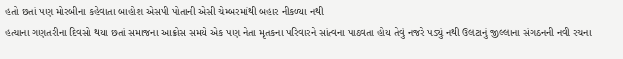હતો છતાં પણ મોરબીના કહેવાતા બાહોશ એસપી પોતાની એસી ચેમ્બરમાંથી બહાર નીકળ્યા નથી
હત્યાના ગણતરીના દિવસો થયા છતાં સમાજના આક્રોસ સમયે એક પણ નેતા મૃતકના પરિવારને સાંત્વના પાઠવતા હોય તેવું નજરે પડ્યું નથી ઉલટાનું જીલ્લાના સંગઠનની નવી રચના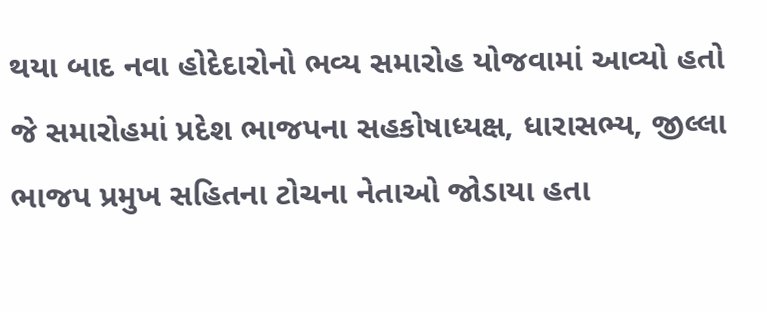થયા બાદ નવા હોદેદારોનો ભવ્ય સમારોહ યોજવામાં આવ્યો હતો જે સમારોહમાં પ્રદેશ ભાજપના સહકોષાધ્યક્ષ, ધારાસભ્ય, જીલ્લા ભાજપ પ્રમુખ સહિતના ટોચના નેતાઓ જોડાયા હતા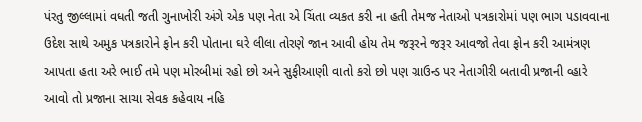પંરતુ જીલ્લામાં વધતી જતી ગુનાખોરી અંગે એક પણ નેતા એ ચિંતા વ્યકત કરી ના હતી તેમજ નેતાઓ પત્રકારોમાં પણ ભાગ પડાવવાના ઉદેશ સાથે અમુક પત્રકારોને ફોન કરી પોતાના ઘરે લીલા તોરણે જાન આવી હોય તેમ જરૂરને જરૂર આવજો તેવા ફોન કરી આમંત્રણ આપતા હતા અરે ભાઈ તમે પણ મોરબીમાં રહો છો અને સુફીઆણી વાતો કરો છો પણ ગ્રાઉન્ડ પર નેતાગીરી બતાવી પ્રજાની વ્હારે આવો તો પ્રજાના સાચા સેવક કહેવાય નહિ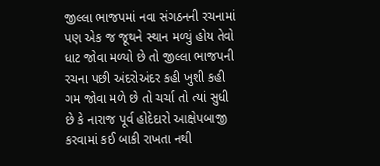જીલ્લા ભાજપમાં નવા સંગઠનની રચનામાં પણ એક જ જૂથને સ્થાન મળ્યું હોય તેવો ધાટ જોવા મળ્યો છે તો જીલ્લા ભાજપની રચના પછી અંદરોઅંદર કહી ખુશી કહી ગમ જોવા મળે છે તો ચર્ચા તો ત્યાં સુધી છે કે નારાજ પૂર્વ હોદેદારો આક્ષેપબાજી કરવામાં કઈ બાકી રાખતા નથી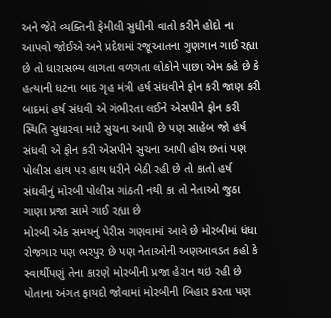અને જેતે વ્યક્તિની ફેમીલી સુધીની વાતો કરીને હોદો ના આપવો જોઈએ અને પ્રદેશમાં રજૂઆતના ગુણગાન ગાઈ રહ્યા છે તો ધારાસભ્ય લાગતા વળગતા લોકોને પાછા એમ કહે છે કે હત્યાની ધટના બાદ ગૃહ મંત્રી હર્ષ સંધવીને ફોન કરી જાણ કરી બાદમાં હર્ષ સંધવી એ ગંભીરતા લઈને એસપીને ફોન કરી સ્થિતિ સુધારવા માટે સુચના આપી છે પણ સાહેબ જો હર્ષ સંધવી એ ફોન કરી એસપીને સુચના આપી હોય છતાં પણ પોલીસ હાથ પર હાથ ધરીને બેઠી રહી છે તો કાતો હર્ષ સંઘવીનું મોરબી પોલીસ ગાંઠતી નથી કા તો નેતાઓ જુઠા ગાણા પ્રજા સામે ગાઈ રહ્યા છે
મોરબી એક સમયનું પેરીસ ગણવામાં આવે છે મોરબીમાં ધંધા રોજગાર પણ ભરપુર છે પણ નેતાઓની અણઆવડત કહો કે સ્વાર્થીપણું તેના કારણે મોરબીની પ્રજા હેરાન થઇ રહી છે પોતાના અંગત ફાયદો જોવામાં મોરબીની બિહાર કરતા પણ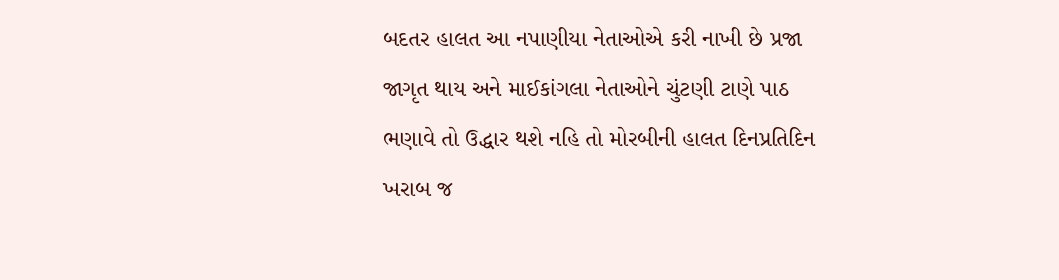બદતર હાલત આ નપાણીયા નેતાઓએ કરી નાખી છે પ્રજા જાગૃત થાય અને માઈકાંગલા નેતાઓને ચુંટણી ટાણે પાઠ ભણાવે તો ઉદ્ધાર થશે નહિ તો મોરબીની હાલત દિનપ્રતિદિન ખરાબ જ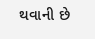થવાની છે